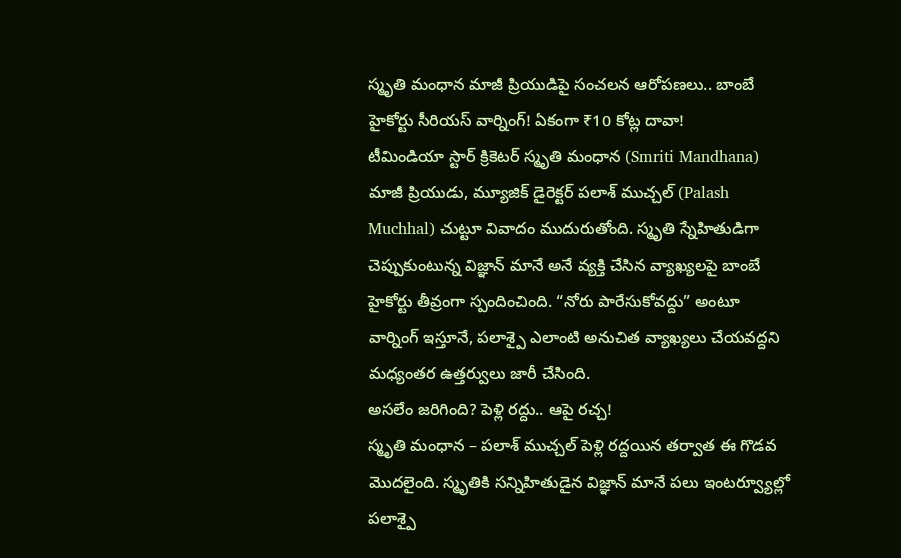స్మృతి మంధాన మాజీ ప్రియుడిపై సంచలన ఆరోపణలు.. బాంబే హైకోర్టు సీరియస్ వార్నింగ్! ఏకంగా ₹10 కోట్ల దావా!
టీమిండియా స్టార్ క్రికెటర్ స్మృతి మంధాన (Smriti Mandhana) మాజీ ప్రియుడు, మ్యూజిక్ డైరెక్టర్ పలాశ్ ముచ్చల్ (Palash Muchhal) చుట్టూ వివాదం ముదురుతోంది. స్మృతి స్నేహితుడిగా చెప్పుకుంటున్న విజ్ఞాన్ మానే అనే వ్యక్తి చేసిన వ్యాఖ్యలపై బాంబే హైకోర్టు తీవ్రంగా స్పందించింది. “నోరు పారేసుకోవద్దు” అంటూ వార్నింగ్ ఇస్తూనే, పలాశ్పై ఎలాంటి అనుచిత వ్యాఖ్యలు చేయవద్దని మధ్యంతర ఉత్తర్వులు జారీ చేసింది.
అసలేం జరిగింది? పెళ్లి రద్దు.. ఆపై రచ్చ!
స్మృతి మంధాన – పలాశ్ ముచ్చల్ పెళ్లి రద్దయిన తర్వాత ఈ గొడవ మొదలైంది. స్మృతికి సన్నిహితుడైన విజ్ఞాన్ మానే పలు ఇంటర్వ్యూల్లో పలాశ్పై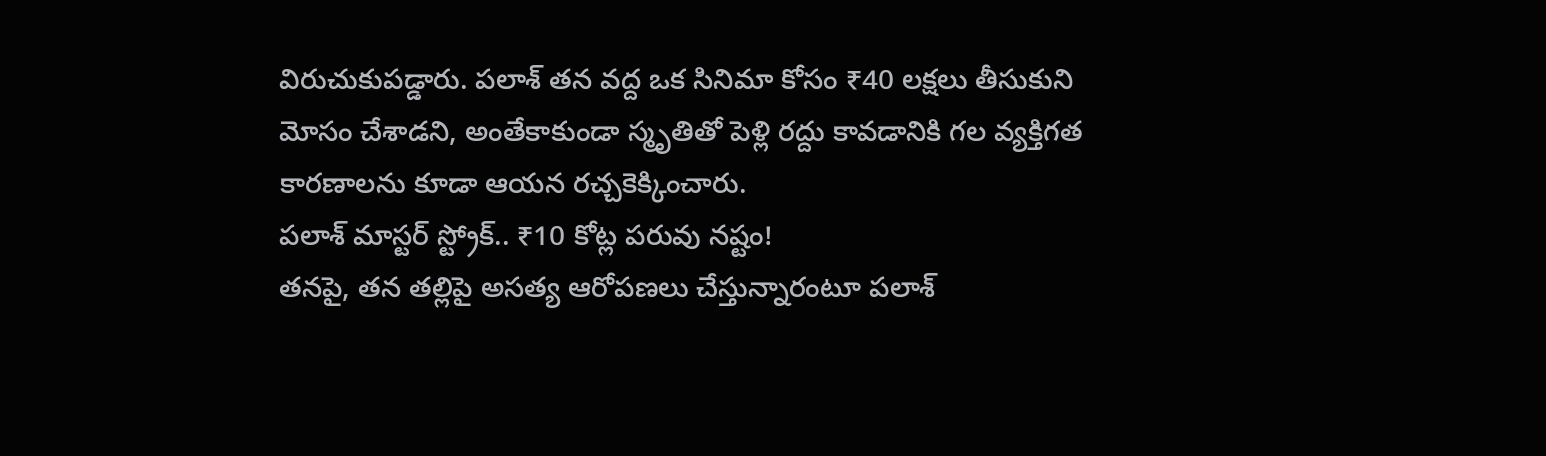విరుచుకుపడ్డారు. పలాశ్ తన వద్ద ఒక సినిమా కోసం ₹40 లక్షలు తీసుకుని మోసం చేశాడని, అంతేకాకుండా స్మృతితో పెళ్లి రద్దు కావడానికి గల వ్యక్తిగత కారణాలను కూడా ఆయన రచ్చకెక్కించారు.
పలాశ్ మాస్టర్ స్ట్రోక్.. ₹10 కోట్ల పరువు నష్టం!
తనపై, తన తల్లిపై అసత్య ఆరోపణలు చేస్తున్నారంటూ పలాశ్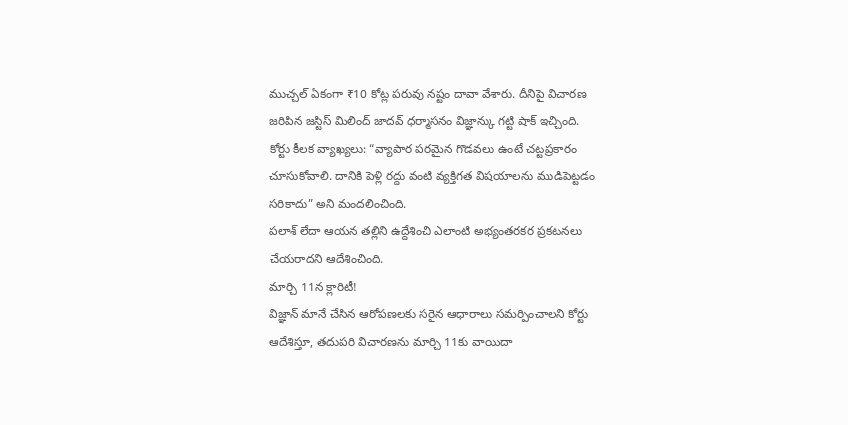ముచ్చల్ ఏకంగా ₹10 కోట్ల పరువు నష్టం దావా వేశారు. దీనిపై విచారణ జరిపిన జస్టిస్ మిలింద్ జాదవ్ ధర్మాసనం విజ్ఞాన్కు గట్టి షాక్ ఇచ్చింది.
కోర్టు కీలక వ్యాఖ్యలు: “వ్యాపార పరమైన గొడవలు ఉంటే చట్టప్రకారం చూసుకోవాలి. దానికి పెళ్లి రద్దు వంటి వ్యక్తిగత విషయాలను ముడిపెట్టడం సరికాదు” అని మందలించింది.
పలాశ్ లేదా ఆయన తల్లిని ఉద్దేశించి ఎలాంటి అభ్యంతరకర ప్రకటనలు చేయరాదని ఆదేశించింది.
మార్చి 11న క్లారిటీ!
విజ్ఞాన్ మానే చేసిన ఆరోపణలకు సరైన ఆధారాలు సమర్పించాలని కోర్టు ఆదేశిస్తూ, తదుపరి విచారణను మార్చి 11కు వాయిదా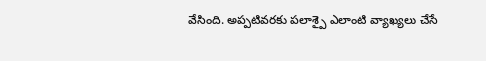వేసింది. అప్పటివరకు పలాశ్పై ఎలాంటి వ్యాఖ్యలు చేసే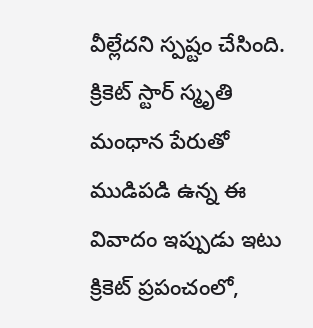వీల్లేదని స్పష్టం చేసింది.
క్రికెట్ స్టార్ స్మృతి మంధాన పేరుతో ముడిపడి ఉన్న ఈ వివాదం ఇప్పుడు ఇటు క్రికెట్ ప్రపంచంలో,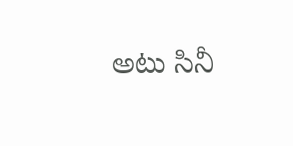అటు సినీ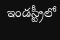ఇండస్ట్రీలో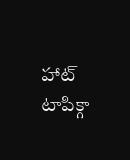హాట్ టాపిక్గా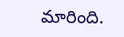మారింది.